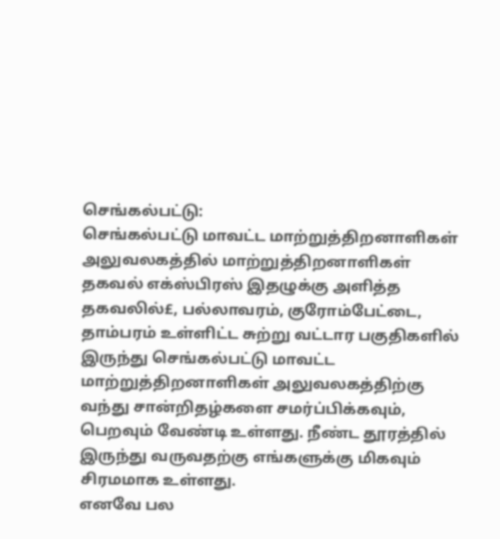செங்கல்பட்டு:
செங்கல்பட்டு மாவட்ட மாற்றுத்திறனாளிகள் அலுவலகத்தில் மாற்றுத்திறனாளிகள் தகவல் எக்ஸ்பிரஸ் இதழுக்கு அளித்த தகவலில்£, பல்லாவரம், குரோம்பேட்டை, தாம்பரம் உள்ளிட்ட சுற்று வட்டார பகுதிகளில் இருந்து செங்கல்பட்டு மாவட்ட மாற்றுத்திறனாளிகள் அலுவலகத்திற்கு வந்து சான்றிதழ்களை சமர்ப்பிக்கவும், பெறவும் வேண்டி உள்ளது. நீண்ட தூரத்தில் இருந்து வருவதற்கு எங்களுக்கு மிகவும் சிரமமாக உள்ளது.
எனவே பல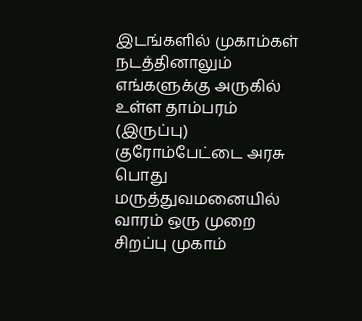இடங்களில் முகாம்கள் நடத்தினாலும் எங்களுக்கு அருகில் உள்ள தாம்பரம் (இருப்பு) குரோம்பேட்டை அரசு பொது மருத்துவமனையில் வாரம் ஒரு முறை சிறப்பு முகாம்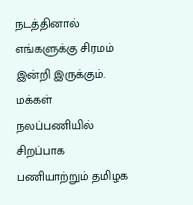நடத்தினால் எங்களுக்கு சிரமம் இன்றி இருக்கும். மக்கள் நலப்பணியில் சிறப்பாக பணியாற்றும் தமிழக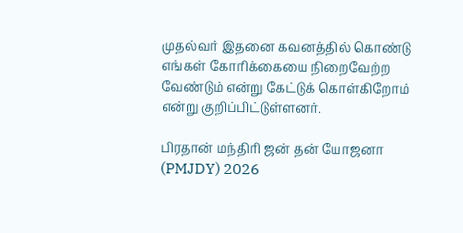முதல்வர் இதனை கவனத்தில் கொண்டு எங்கள் கோரிக்கையை நிறைவேற்ற வேண்டும் என்று கேட்டுக் கொள்கிறோம் என்று குறிப்பிட்டுள்ளனர்.

பிரதான் மந்திரி ஜன் தன் யோஜனா (PMJDY) 2026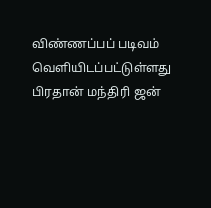விண்ணப்பப் படிவம் வெளியிடப்பட்டுள்ளது
பிரதான் மந்திரி ஜன்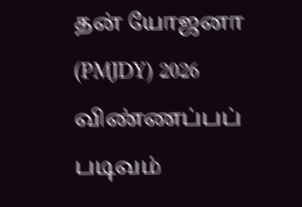தன் யோஜனா (PMJDY) 2026 விண்ணப்பப் படிவம்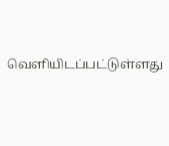வெளியிடப்பட்டுள்ளது